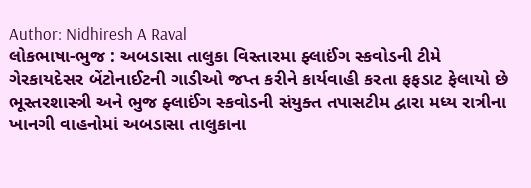Author: Nidhiresh A Raval
લોકભાષા-ભુજ : અબડાસા તાલુકા વિસ્તારમા ફ્લાઈંગ સ્કવોડની ટીમે ગેરકાયદેસર બેંટોનાઈટની ગાડીઓ જપ્ત કરીને કાર્યવાહી કરતા ફફડાટ ફેલાયો છે ભૂસ્તરશાસ્ત્રી અને ભુજ ફ્લાઈંગ સ્કવોડની સંયુક્ત તપાસટીમ દ્વારા મધ્ય રાત્રીના ખાનગી વાહનોમાં અબડાસા તાલુકાના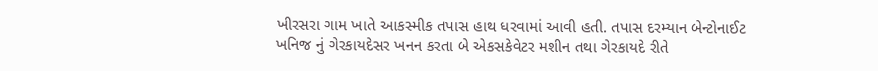ખીરસરા ગામ ખાતે આકસ્મીક તપાસ હાથ ધરવામાં આવી હતી. તપાસ દરમ્યાન બેન્ટોનાઈટ ખનિજ નું ગેરકાયદેસર ખનન કરતા બે એકસકેવેટર મશીન તથા ગેરકાયદે રીતે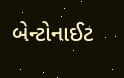બેન્ટોનાઈટ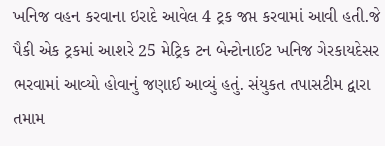ખનિજ વહન કરવાના ઇરાદે આવેલ 4 ટ્રક જપ્ત કરવામાં આવી હતી.જે પૈકી એક ટ્રકમાં આશરે 25 મેટ્રિક ટન બેન્ટોનાઈટ ખનિજ ગેરકાયદેસર ભરવામાં આવ્યો હોવાનું જણાઈ આવ્યું હતું. સંયુકત તપાસટીમ દ્વારા તમામ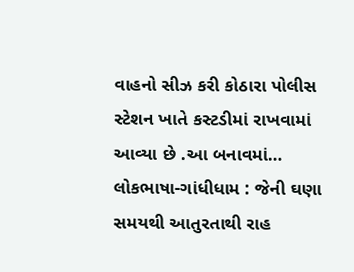વાહનો સીઝ કરી કોઠારા પોલીસ સ્ટેશન ખાતે કસ્ટડીમાં રાખવામાં આવ્યા છે .આ બનાવમાં…
લોકભાષા-ગાંધીધામ : જેની ઘણા સમયથી આતુરતાથી રાહ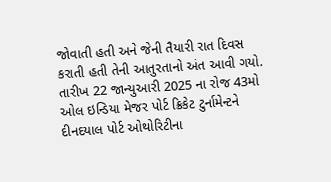જોવાતી હતી અને જેની તૈયારી રાત દિવસ કરાતી હતી તેની આતુરતાનો અંત આવી ગયો. તારીખ 22 જાન્યુઆરી 2025 ના રોજ 43મો ઓલ ઇન્ડિયા મેજર પોર્ટ ક્રિકેટ ટુર્નામેન્ટને દીનદયાલ પોર્ટ ઓથોરિટીના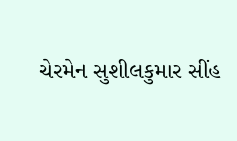ચેરમેન સુશીલકુમાર સીંહ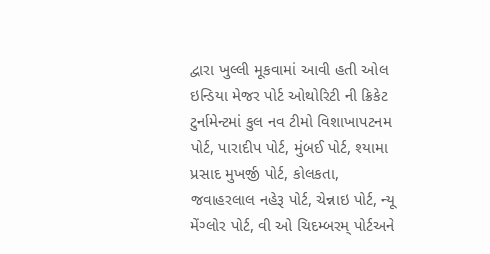દ્વારા ખુલ્લી મૂકવામાં આવી હતી ઓલ ઇન્ડિયા મેજર પોર્ટ ઓથોરિટી ની ક્રિકેટ ટુર્નામેન્ટમાં કુલ નવ ટીમો વિશાખાપટનમ પોર્ટ, પારાદીપ પોર્ટ, મુંબઈ પોર્ટ, શ્યામા પ્રસાદ મુખર્જી પોર્ટ, કોલકતા, જવાહરલાલ નહેરૂ પોર્ટ, ચેન્નાઇ પોર્ટ, ન્યૂ મેંગ્લોર પોર્ટ, વી ઓ ચિદમ્બરમ્ પોર્ટઅને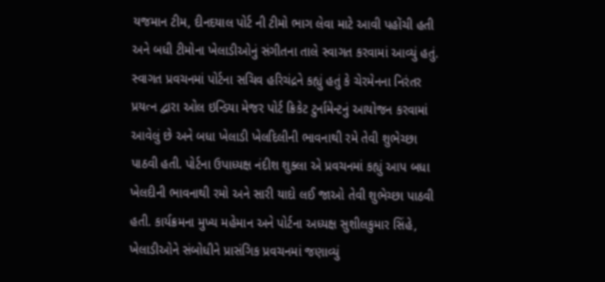યજમાન ટીમ, દીનદયાલ પોર્ટ ની ટીમો ભાગ લેવા માટે આવી પહોંચી હતી અને બધી ટીમોના ખેલાડીઓનું સંગીતના તાલે સ્વાગત કરવામાં આવ્યું હતું. સ્વાગત પ્રવચનમાં પોર્ટના સચિવ હરિચંદ્રને કહ્યું હતું કે ચેરમેનના નિરંતર પ્રયત્ન દ્વારા ઓલ ઇન્ડિયા મેજર પોર્ટ ક્રિકેટ ટુર્નામેન્ટનું આયોજન કરવામાં આવેલું છે અને બધા ખેલાડી ખેલદિલીની ભાવનાથી રમે તેવી શુભેચ્છા પાઠવી હતી. પોર્ટના ઉપાધ્યક્ષ નંદીશ શુક્લા એ પ્રવચનમાં કહ્યું આપ બધા ખેલદીની ભાવનાથી રમો અને સારી યાદો લઈ જાઓ તેવી શુભેચ્છા પાઠવી હતી. કાર્યક્રમના મુખ્ય મહેમાન અને પોર્ટના અધ્યક્ષ સુશીલકુમાર સિંહે, ખેલાડીઓને સંબોધીને પ્રાસંગિક પ્રવચનમાં જણાવ્યું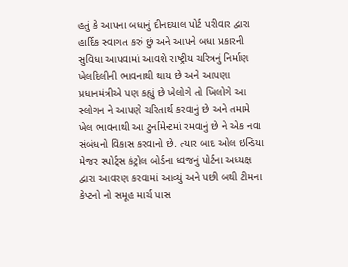હતું કે આપના બધાનું દીનદયાલ પોર્ટ પરીવાર દ્વારા હાર્દિક સ્વાગત કરું છું અને આપને બધા પ્રકારની સુવિધા આપવામાં આવશે રાષ્ટ્રીય ચરિત્રનું નિર્માણ ખેલદિલીની ભાવનાથી થાય છે અને આપણા પ્રધાનમંત્રીએ પણ કહ્યું છે ખેલોગે તો ખિલોગે આ સ્લોગન ને આપણે ચરિતાર્થ કરવાનું છે અને તમામે ખેલ ભાવનાથી આ ટુર્નામેન્ટમાં રમવાનું છે ને એક નવા સંબંધનો વિકાસ કરવાનો છે. ત્યાર બાદ ઓલ ઇન્ડિયા મેજર સ્પોર્ટ્સ કંટ્રોલ બોર્ડના ધ્વજનું પોર્ટના અધ્યક્ષ દ્વારા આવરણ કરવામાં આવ્યું અને પછી બથી ટીમના કેપ્ટનો નો સમૂહ માર્ચ પાસ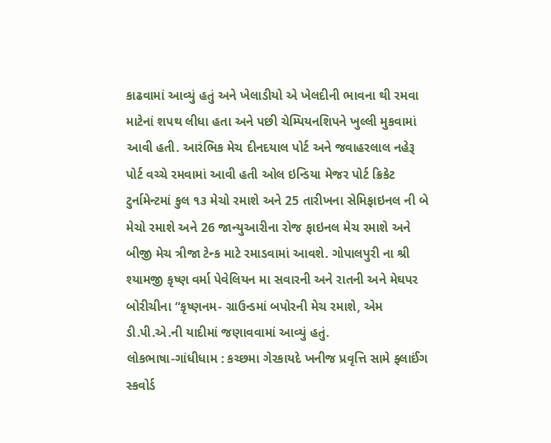કાઢવામાં આવ્યું હતું અને ખેલાડીયો એ ખેલદીની ભાવના થી રમવા માટેનાં શપથ લીધા હતા અને પછી ચેમ્પિયનશિપને ખુલ્લી મુકવામાં આવી હતી. આરંભિક મેચ દીનદયાલ પોર્ટ અને જવાહરલાલ નહેરૂ પોર્ટ વચ્ચે રમવામાં આવી હતી ઓલ ઇન્ડિયા મેજર પોર્ટ ક્રિકેટ ટુર્નામેન્ટમાં કુલ ૧૩ મેચો રમાશે અને 25 તારીખના સેમિફાઇનલ ની બે મેચો રમાશે અને 26 જાન્યુઆરીના રોજ ફાઇનલ મેચ રમાશે અને બીજી મેચ ત્રીજા ટેન્ક માટે રમાડવામાં આવશે. ગોપાલપુરી ના શ્રી શ્યામજી કૃષ્ણ વર્મા પેવેલિયન મા સવારની અને રાતની અને મેઘપર બોરીચીના “કૃષ્ણનમ- ગ્રાઉન્ડમાં બપોરની મેચ રમાશે, એમ ડી.પી.એ.ની યાદીમાં જણાવવામાં આવ્યું હતું.
લોકભાષા-ગાંધીધામ : કચ્છમા ગેરકાયદે ખનીજ પ્રવૃત્તિ સામે ફ્લાઈંગ સ્કવોર્ડ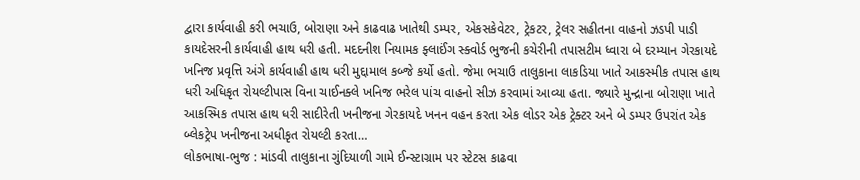દ્વારા કાર્યવાહી કરી ભચાઉ, બોરાણા અને કાઢવાઢ ખાતેથી ડમ્પર, એકસકેવેટર, ટ્રેકટર, ટ્રેલર સહીતના વાહનો ઝડપી પાડી કાયદેસરની કાર્યવાહી હાથ ધરી હતી. મદદનીશ નિયામક ફ્લાઈંગ સ્ક્વોર્ડ ભુજની કચેરીની તપાસટીમ ધ્વારા બે દરમ્યાન ગેરકાયદે ખનિજ પ્રવૃત્તિ અંગે કાર્યવાહી હાથ ધરી મુદ્દામાલ કબ્જે કર્યો હતો. જેમા ભચાઉ તાલુકાના લાકડિયા ખાતે આકસ્મીક તપાસ હાથ ધરી અધિકૃત રોયલ્ટીપાસ વિના ચાઈનક્લે ખનિજ ભરેલ પાંચ વાહનો સીઝ કરવામાં આવ્યા હતા. જ્યારે મુન્દ્રાના બોરાણા ખાતે આકસ્મિક તપાસ હાથ ધરી સાદીરેતી ખનીજના ગેરકાયદે ખનન વહન કરતા એક લોડર એક ટ્રેક્ટર અને બે ડમ્પર ઉપરાંત એક બ્લેકટ્રેપ ખનીજના અધીકૃત રોયલ્ટી કરતા…
લોકભાષા-ભુજ : માંડવી તાલુકાના ગુંદિયાળી ગામે ઈન્સ્ટાગ્રામ પર સ્ટેટસ કાઢવા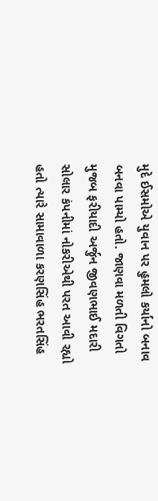મુદે ઈસમોએ યુવાન પર હુમલો કર્યાનો બનાવ બનવા પામ્યો હતો. જાણવા મળતી વિગતો મુજબ ફરીયાદી અર્જુન જીવણભાઈ મદારી સોલાર કંપનીમાં નોકરીએથી પરત આવી રહ્યો હતો ત્યારે સામાવાળા કરણસિંહ ભરતસિંહ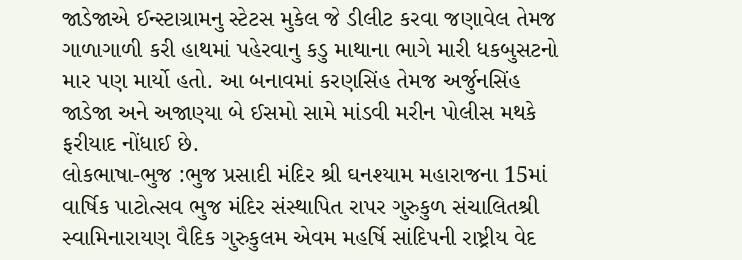જાડેજાએ ઈન્સ્ટાગ્રામનુ સ્ટેટસ મુકેલ જે ડીલીટ કરવા જણાવેલ તેમજ ગાળાગાળી કરી હાથમાં પહેરવાનુ કડુ માથાના ભાગે મારી ધકબુસટનો માર પણ માર્યો હતો. આ બનાવમાં કરણસિંહ તેમજ અર્જુનસિંહ જાડેજા અને અજાણ્યા બે ઈસમો સામે માંડવી મરીન પોલીસ મથકે ફરીયાદ નોંધાઈ છે.
લોકભાષા-ભુજ :ભુજ પ્રસાદી મંદિર શ્રી ઘનશ્યામ મહારાજના 15માં વાર્ષિક પાટોત્સવ ભુજ મંદિર સંસ્થાપિત રાપર ગુરુકુળ સંચાલિતશ્રી સ્વામિનારાયણ વૈદિક ગુરુકુલમ એવમ મહર્ષિ સાંદિપની રાષ્ટ્રીય વેદ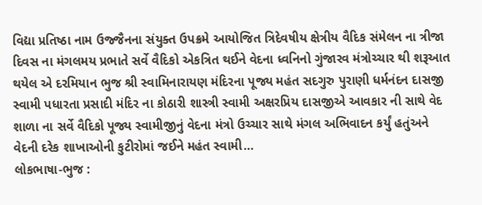વિદ્યા પ્રતિષ્ઠા નામ ઉજ્જૈનના સંયુક્ત ઉપક્રમે આયોજિત ત્રિદેવષીય ક્ષેત્રીય વૈદિક સંમેલન ના ત્રીજા દિવસ ના મંગલમય પ્રભાતે સર્વે વૈદિકો એકત્રિત થઈને વેદના ધ્વનિનો ગુંજારવ મંત્રોચ્ચાર થી શરૂઆત થયેલ એ દરમિયાન ભુજ શ્રી સ્વામિનારાયણ મંદિરના પૂજ્ય મહંત સદગુરુ પુરાણી ધર્મનંદન દાસજી સ્વામી પધારતા પ્રસાદી મંદિર ના કોઠારી શાસ્ત્રી સ્વામી અક્ષરપ્રિય દાસજીએ આવકાર ની સાથે વેદ શાળા ના સર્વે વૈદિકો પૂજ્ય સ્વામીજીનું વેદના મંત્રો ઉચ્ચાર સાથે મંગલ અભિવાદન કર્યું હતુંઅને વેદની દરેક શાખાઓની કુટીરોમાં જઈને મહંત સ્વામી…
લોકભાષા-ભુજ :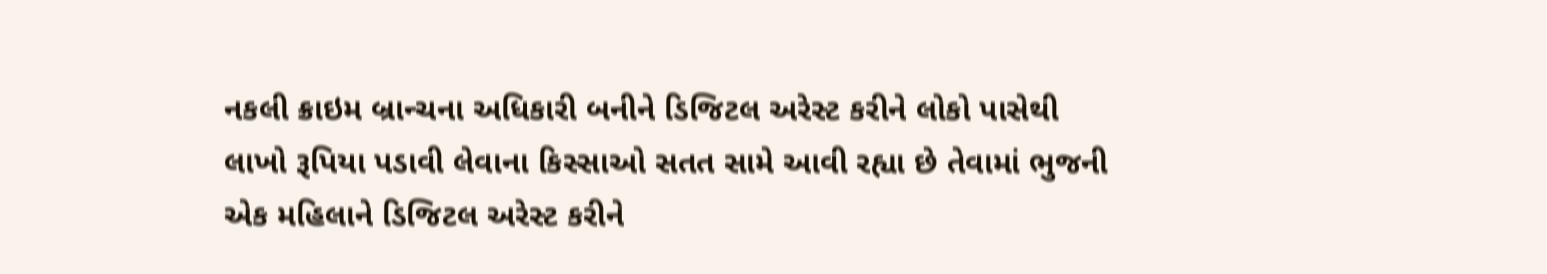નકલી ક્રાઇમ બ્રાન્ચના અધિકારી બનીને ડિજિટલ અરેસ્ટ કરીને લોકો પાસેથી લાખો રૂપિયા પડાવી લેવાના કિસ્સાઓ સતત સામે આવી રહ્યા છે તેવામાં ભુજની એક મહિલાને ડિજિટલ અરેસ્ટ કરીને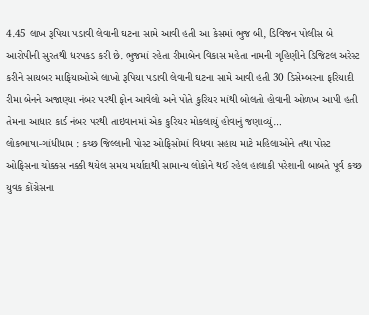4.45 લાખ રૂપિયા પડાવી લેવાની ઘટના સામે આવી હતી આ કેસમાં ભુજ બી, ડિવિજન પોલીસ બે આરોપીની સુરતથી ધરપકડ કરી છે. ભુજમાં રહેતા રીમાબેન વિકાસ મહેતા નામની ગૃહિણીને ડિજિટલ અરેસ્ટ કરીને સાયબર માફિયાઓએ લાખો રૂપિયા પડાવી લેવાની ઘટના સામે આવી હતી 30 ડિસેમ્બરના ફરિયાદી રીમા બેનને અજાણ્યા નંબર પરથી ફોન આવેલો અને પોતે કુરિયર માંથી બોલતો હોવાની ઓળખ આપી હતી તેમના આધાર કાર્ડ નંબર પરથી તાઇવાનમાં એક કુરિયર મોકલાયું હોવાનું જણાવ્યું…
લોકભાષા-ગાંધીધામ : કચ્છ જિલ્લાની પોસ્ટ ઓફિસોમાં વિધવા સહાય માટે મહિલાઓને તથા પોસ્ટ ઓફિસના ચોક્કસ નક્કી થયેલ સમય મર્યાદાથી સામાન્ય લોકોને થઈ રહેલ હાલાકી પરેશાની બાબતે પૂર્વ કચ્છ યુવક કોંગ્રેસના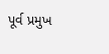પૂર્વ પ્રમુખ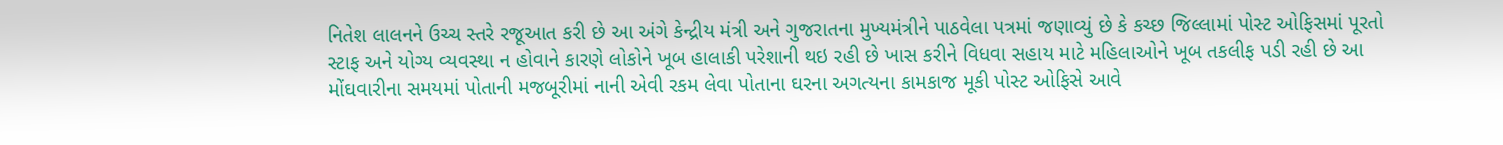નિતેશ લાલનને ઉચ્ચ સ્તરે રજૂઆત કરી છે આ અંગે કેન્દ્રીય મંત્રી અને ગુજરાતના મુખ્યમંત્રીને પાઠવેલા પત્રમાં જણાવ્યું છે કે કચ્છ જિલ્લામાં પોસ્ટ ઓફિસમાં પૂરતો સ્ટાફ અને યોગ્ય વ્યવસ્થા ન હોવાને કારણે લોકોને ખૂબ હાલાકી પરેશાની થઇ રહી છે ખાસ કરીને વિધવા સહાય માટે મહિલાઓને ખૂબ તકલીફ પડી રહી છે આ મોંઘવારીના સમયમાં પોતાની મજબૂરીમાં નાની એવી રકમ લેવા પોતાના ઘરના અગત્યના કામકાજ મૂકી પોસ્ટ ઓફિસે આવે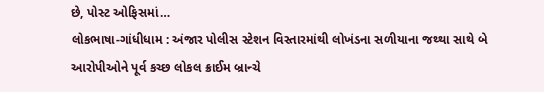છે, પોસ્ટ ઓફિસમાં…
લોકભાષા-ગાંધીધામ : અંજાર પોલીસ સ્ટેશન વિસ્તારમાંથી લોખંડના સળીયાના જથ્થા સાથે બે આરોપીઓને પૂર્વ કચ્છ લોકલ ક્રાઈમ બ્રાન્ચે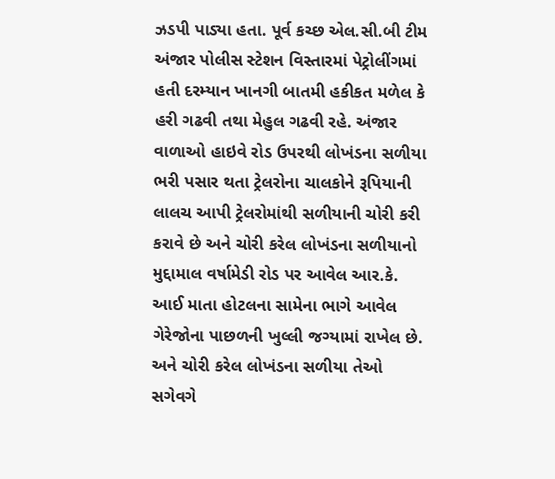ઝડપી પાડ્યા હતા. પૂર્વ કચ્છ એલ.સી.બી ટીમ અંજાર પોલીસ સ્ટેશન વિસ્તારમાં પેટ્રોલીંગમાં હતી દરમ્યાન ખાનગી બાતમી હકીકત મળેલ કે હરી ગઢવી તથા મેહુલ ગઢવી રહે. અંજાર વાળાઓ હાઇવે રોડ ઉપરથી લોખંડના સળીયા ભરી પસાર થતા ટ્રેલરોના ચાલકોને રૂપિયાની લાલચ આપી ટ્રેલરોમાંથી સળીયાની ચોરી કરી કરાવે છે અને ચોરી કરેલ લોખંડના સળીયાનો મુદ્દામાલ વર્ષામેડી રોડ પર આવેલ આર.કે. આઈ માતા હોટલના સામેના ભાગે આવેલ ગેરેજોના પાછળની ખુલ્લી જગ્યામાં રાખેલ છે. અને ચોરી કરેલ લોખંડના સળીયા તેઓ સગેવગે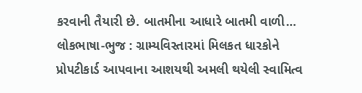કરવાની તૈયારી છે. બાતમીના આધારે બાતમી વાળી…
લોકભાષા-ભુજ : ગ્રામ્યવિસ્તારમાં મિલકત ધારકોને પ્રોપટીકાર્ડ આપવાના આશયથી અમલી થયેલી સ્વામિત્વ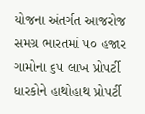યોજના અંતર્ગત આજરોજ સમગ્ર ભારતમાં ૫૦ હજાર ગામોના ૬૫ લાખ પ્રોપર્ટી ધારકોને હાથોહાથ પ્રોપર્ટી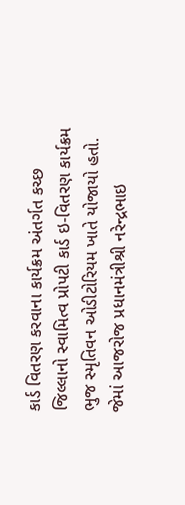કાર્ડ વિતરણ કરવાના કાર્યક્રમ અંતર્ગત કચ્છ જિલ્લાનો સ્વામિત્વ પ્રોપટી કાર્ડ ઇ-વિતરણ કાર્યક્રમ ભુજ સ્મૃતિવન ઓડીટોરિયમ ખાતે યોજાયો હતો. જેમાં આજરોજ પ્રધાનમંત્રીશ્રી નરેન્દ્રભાઇ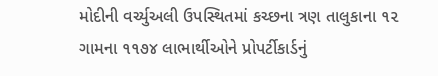મોદીની વર્ચ્યુઅલી ઉપસ્થિતમાં કચ્છના ત્રણ તાલુકાના ૧૨ ગામના ૧૧૭૪ લાભાર્થીઓને પ્રોપર્ટીકાર્ડનું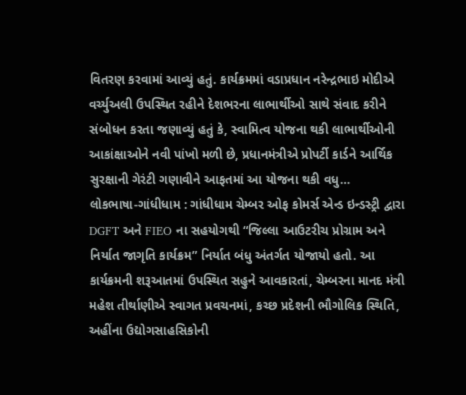વિતરણ કરવામાં આવ્યું હતું. કાર્યક્રમમાં વડાપ્રધાન નરેન્દ્રભાઇ મોદીએ વર્ચ્યુઅલી ઉપસ્થિત રહીને દેશભરના લાભાર્થીઓ સાથે સંવાદ કરીને સંબોધન કરતા જણાવ્યું હતું કે, સ્વામિત્વ યોજના થકી લાભાર્થીઓની આકાંક્ષાઓને નવી પાંખો મળી છે, પ્રધાનમંત્રીએ પ્રોપર્ટી કાર્ડને આર્થિક સુરક્ષાની ગેરંટી ગણાવીને આફતમાં આ યોજના થકી વધુ…
લોકભાષા-ગાંધીધામ : ગાંધીધામ ચેમ્બર ઓફ કોમર્સ એન્ડ ઇન્ડસ્ટ્રી દ્વારા DGFT અને FIEO ના સહયોગથી “જિલ્લા આઉટરીચ પ્રોગ્રામ અને નિર્યાત જાગૃતિ કાર્યક્રમ” નિર્યાત બંધુ અંતર્ગત યોજાયો હતો. આ કાર્યક્રમની શરૂઆતમાં ઉપસ્થિત સહુને આવકારતાં, ચેમ્બરના માનદ મંત્રી મહેશ તીર્થાણીએ સ્વાગત પ્રવચનમાં, કચ્છ પ્રદેશની ભૌગોલિક સ્થિતિ, અહીંના ઉદ્યોગસાહસિકોની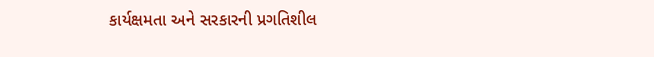કાર્યક્ષમતા અને સરકારની પ્રગતિશીલ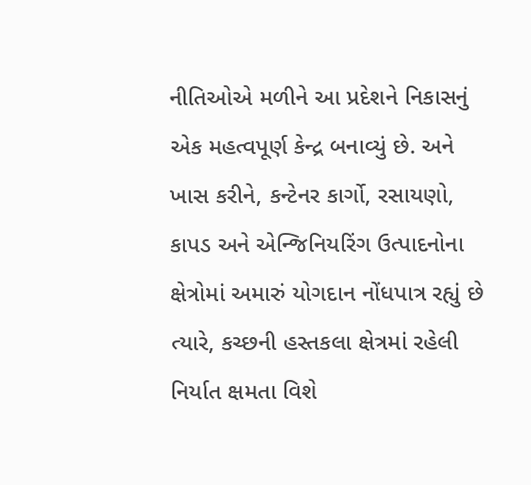નીતિઓએ મળીને આ પ્રદેશને નિકાસનું એક મહત્વપૂર્ણ કેન્દ્ર બનાવ્યું છે. અને ખાસ કરીને, કન્ટેનર કાર્ગો, રસાયણો, કાપડ અને એન્જિનિયરિંગ ઉત્પાદનોના ક્ષેત્રોમાં અમારું યોગદાન નોંધપાત્ર રહ્યું છે ત્યારે, કચ્છની હસ્તકલા ક્ષેત્રમાં રહેલી નિર્યાત ક્ષમતા વિશે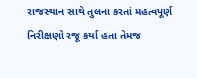રાજસ્થાન સાથે તુલના કરતાં મહત્વપૂર્ણ નિરીક્ષણો રજૂ કર્યા હતા તેમજ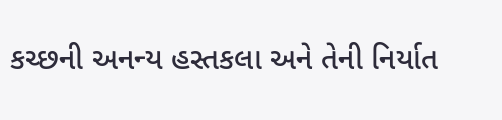કચ્છની અનન્ય હસ્તકલા અને તેની નિર્યાત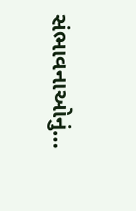સંભાવનાઓનું…